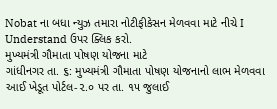Nobat ના બધા ન્યુઝ તમારા નોટીફીકેસન મેળવવા માટે નીચે I Understand ઉપર ક્લિક કરો.
મુખ્યમંત્રી ગૌમાતા પોષણ યોજના માટે
ગાંધીનગર તા. ૬: મુખ્યમંત્રી ગૌમાતા પોષણ યોજનાનો લાભ મેળવવા આઈ ખેડૂત પોર્ટલ-૨.૦ પર તા. ૧૫ જુલાઈ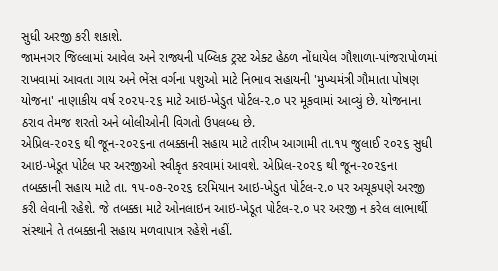સુધી અરજી કરી શકાશે.
જામનગર જિલ્લામાં આવેલ અને રાજ્યની પબ્લિક ટ્રસ્ટ એક્ટ હેઠળ નોંધાયેલ ગૌશાળા-પાંજરાપોળમાં રાખવામાં આવતા ગાય અને ભેંસ વર્ગના પશુઓ માટે નિભાવ સહાયની 'મુખ્યમંત્રી ગૌમાતા પોષણ યોજના' નાણાકીય વર્ષ ૨૦૨૫-૨૬ માટે આઇ-ખેડુત પોર્ટલ-૨.૦ પર મૂકવામાં આવ્યું છે. યોજનાના ઠરાવ તેમજ શરતો અને બોલીઓની વિગતો ઉપલબ્ધ છે.
એપ્રિલ-૨૦૨૬ થી જૂન-૨૦૨૬ના તબક્કાની સહાય માટે તારીખ આગામી તા.૧૫ જુલાઈ ૨૦૨૬ સુધી આઇ-ખેડૂત પોર્ટલ પર અરજીઓ સ્વીકૃત કરવામાં આવશે. એપ્રિલ-૨૦૨૬ થી જૂન-૨૦૨૬ના તબક્કાની સહાય માટે તા. ૧૫-૦૭-૨૦૨૬ દરમિયાન આઇ-ખેડુત પોર્ટલ-૨.૦ પર અચૂકપણે અરજી કરી લેવાની રહેશે. જે તબક્કા માટે ઓનલાઇન આઇ-ખેડૂત પોર્ટલ-૨.૦ પર અરજી ન કરેલ લાભાર્થી સંસ્થાને તે તબક્કાની સહાય મળવાપાત્ર રહેશે નહીં.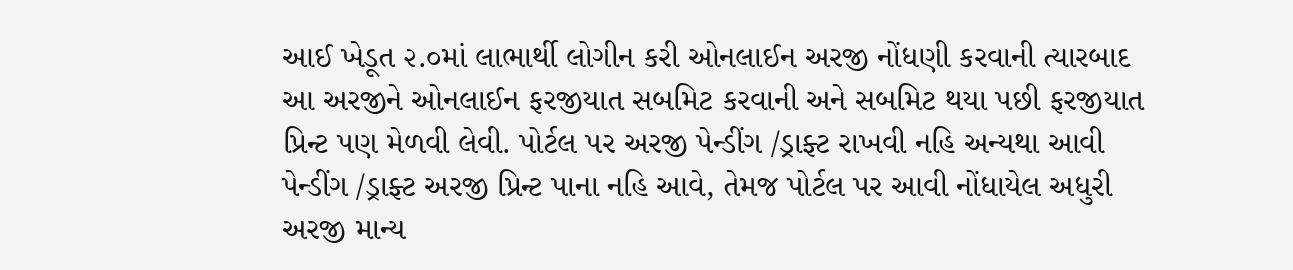આઈ ખેડૂત ૨.૦માં લાભાર્થી લોગીન કરી ઓનલાઈન અરજી નોંધણી કરવાની ત્યારબાદ આ અરજીને ઓનલાઈન ફરજીયાત સબમિટ કરવાની અને સબમિટ થયા પછી ફરજીયાત પ્રિન્ટ પણ મેળવી લેવી. પોર્ટલ પર અરજી પેન્ડીંગ /ડ્રાફ્ટ રાખવી નહિ અન્યથા આવી પેન્ડીંગ /ડ્રાફ્ટ અરજી પ્રિન્ટ પાના નહિ આવે, તેમજ પોર્ટલ પર આવી નોંધાયેલ અધુરી અરજી માન્ય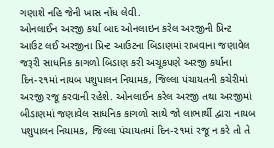ગણાશે નહિ જેની ખાસ નોંધ લેવી.
ઓનલાઈન અરજી કર્યા બાદ ઓનલાઇન કરેલ અરજીની પ્રિન્ટ આઉટ લઈ અરજીના પ્રિન્ટ આઉટના બિડાણમાં રાખવાના જણાવેલ જરૂરી સાધનિક કાગળો બિડાણ કરી અચૂકપણે અરજી કર્યાના દિન-૨૧માં નાયબ પશુપાલન નિયામક, જિલ્લા પંચાયતની કચેરીમાં અરજી રજૂ કરવાની રહેશે. ઓનલાઈન કરેલ અરજી તથા અરજીમાં બીડાણમાં જણાવેલ સાધનિક કાગળો સાથે જો લાભાર્થી દ્વારા નાયબ પશુપાલન નિયામક, જિલ્લા પંચાયતમાં દિન-૨૧માં રજૂ ન કરે તો તે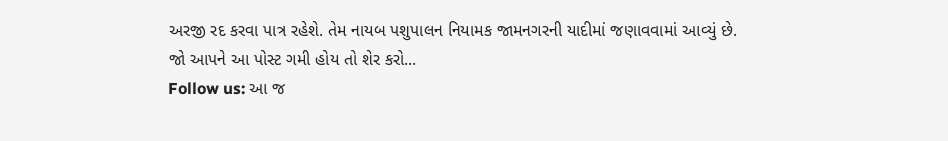અરજી રદ કરવા પાત્ર રહેશે. તેમ નાયબ પશુપાલન નિયામક જામનગરની યાદીમાં જણાવવામાં આવ્યું છે.
જો આપને આ પોસ્ટ ગમી હોય તો શેર કરો...
Follow us: આ જ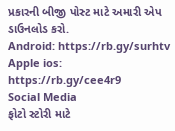પ્રકારની બીજી પોસ્ટ માટે અમારી એપ ડાઉનલોડ કરો.
Android: https://rb.gy/surhtv
Apple ios: https://rb.gy/cee4r9
Social Media
ફોટો સ્ટોરી માટે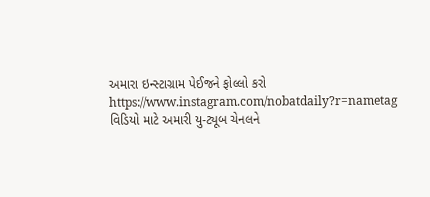અમારા ઇન્સ્ટાગ્રામ પેઈજને ફોલ્લો કરો
https://www.instagram.com/nobatdaily?r=nametag
વિડિયો માટે અમારી યુ-ટ્યૂબ ચેનલને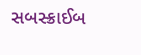સબસ્ક્રાઈબ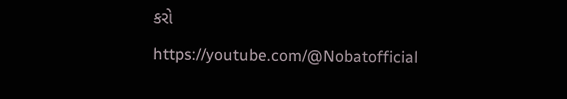કરો
https://youtube.com/@Nobatofficial